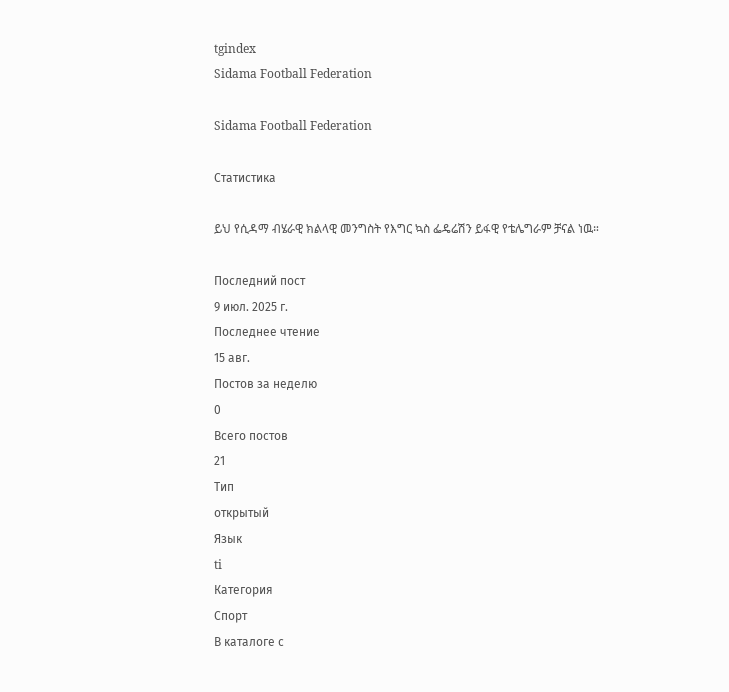tgindex
Sidama Football Federation

Sidama Football Federation

Статистика

ይህ የሲዳማ ብሄራዊ ክልላዊ መንግስት የእግር ኳስ ፌዴሬሽን ይፋዊ የቴሌግራም ቻናል ነዉ።

Последний пост
9 июл. 2025 г.
Последнее чтение
15 авг.
Постов за неделю
0
Всего постов
21
Тип
открытый
Язык
ti
Категория
Спорт
В каталоге с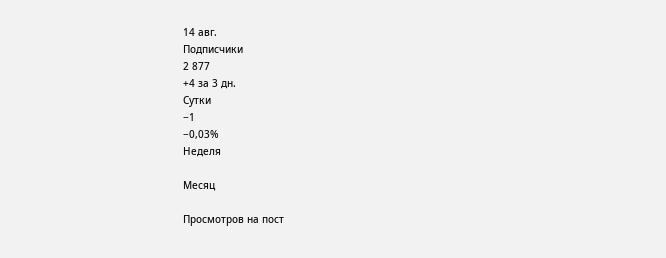14 авг.
Подписчики
2 877
+4 за 3 дн.
Сутки
−1
−0,03%
Неделя

Месяц

Просмотров на пост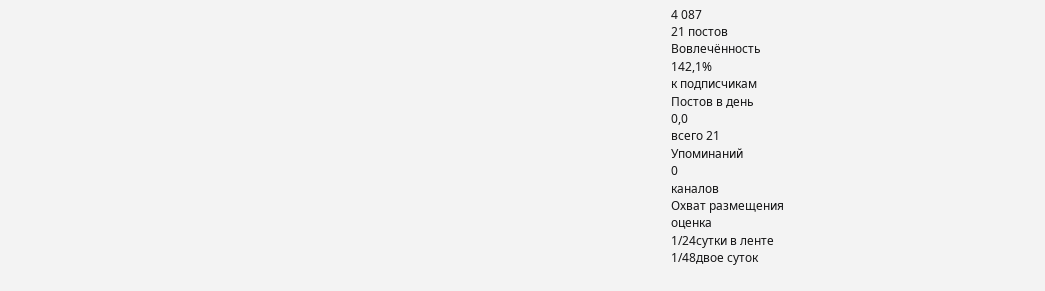4 087
21 постов
Вовлечённость
142,1%
к подписчикам
Постов в день
0,0
всего 21
Упоминаний
0
каналов
Охват размещения
оценка
1/24сутки в ленте
1/48двое суток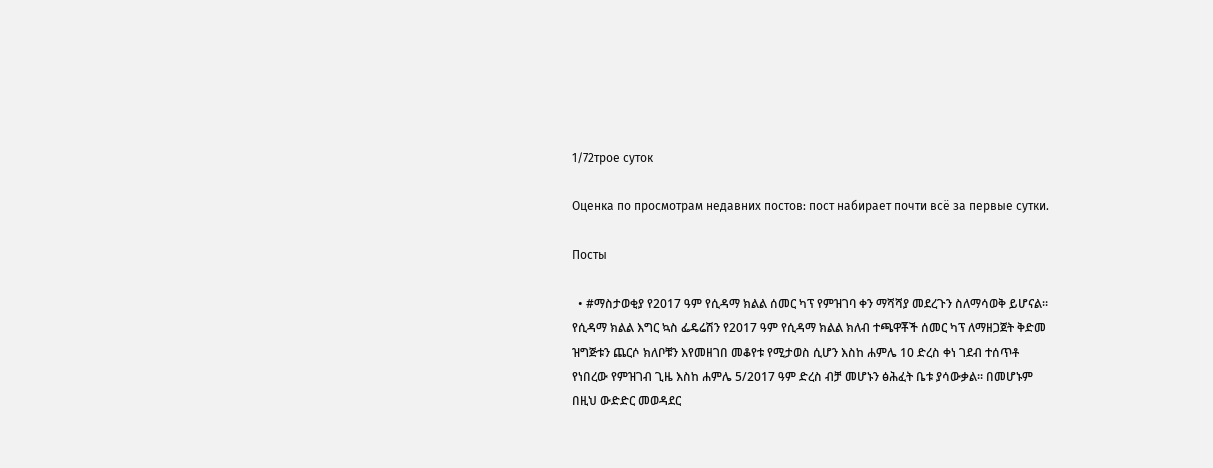1/72трое суток

Оценка по просмотрам недавних постов: пост набирает почти всё за первые сутки.

Посты

  • #ማስታወቂያ የ2017 ዓም የሲዳማ ክልል ሰመር ካፕ የምዝገባ ቀን ማሻሻያ መደረጉን ስለማሳወቅ ይሆናል። የሲዳማ ክልል እግር ኳስ ፌዴሬሽን የ2017 ዓም የሲዳማ ክልል ክለብ ተጫዋቾች ሰመር ካፕ ለማዘጋጀት ቅድመ ዝግጅቱን ጨርሶ ክለቦቹን እየመዘገበ መቆየቱ የሚታወስ ሲሆን እስከ ሐምሌ 10 ድረስ ቀነ ገደብ ተሰጥቶ የነበረው የምዝገብ ጊዜ እስከ ሐምሌ 5/2017 ዓም ድረስ ብቻ መሆኑን ፅሕፈት ቤቱ ያሳውቃል። በመሆኑም በዚህ ውድድር መወዳደር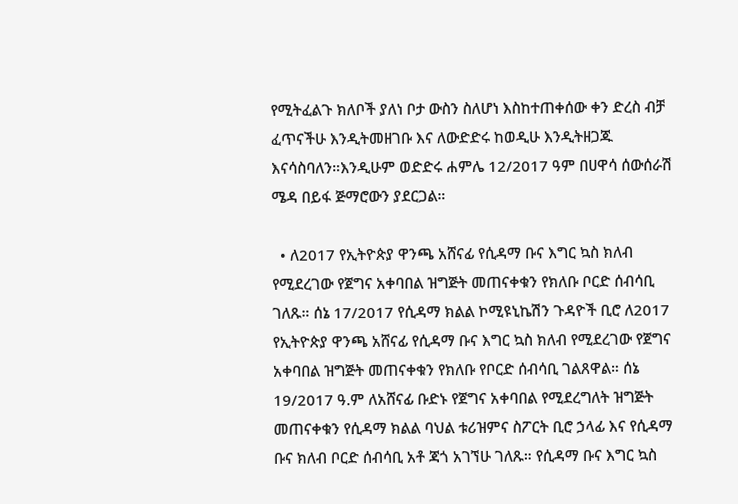የሚትፈልጉ ክለቦች ያለነ ቦታ ውስን ስለሆነ እስከተጠቀሰው ቀን ድረስ ብቻ ፈጥናችሁ እንዲትመዘገቡ እና ለውድድሩ ከወዲሁ እንዲትዘጋጁ እናሳስባለን።እንዲሁም ወድድሩ ሐምሌ 12/2017 ዓም በሀዋሳ ሰውሰራሽ ሜዳ በይፋ ጅማሮውን ያደርጋል።

  • ለ2017 የኢትዮጵያ ዋንጫ አሸናፊ የሲዳማ ቡና እግር ኳስ ክለብ የሚደረገው የጀግና አቀባበል ዝግጅት መጠናቀቁን የክለቡ ቦርድ ሰብሳቢ ገለጹ። ሰኔ 17/2017 የሲዳማ ክልል ኮሚዩኒኬሽን ጉዳዮች ቢሮ ለ2017 የኢትዮጵያ ዋንጫ አሸናፊ የሲዳማ ቡና እግር ኳስ ክለብ የሚደረገው የጀግና አቀባበል ዝግጅት መጠናቀቁን የክለቡ የቦርድ ሰብሳቢ ገልጸዋል። ሰኔ 19/2017 ዓ.ም ለአሸናፊ ቡድኑ የጀግና አቀባበል የሚደረግለት ዝግጅት መጠናቀቁን የሲዳማ ክልል ባህል ቱሪዝምና ስፖርት ቢሮ ኃላፊ እና የሲዳማ ቡና ክለብ ቦርድ ሰብሳቢ አቶ ጃጎ አገኘሁ ገለጹ። የሲዳማ ቡና እግር ኳስ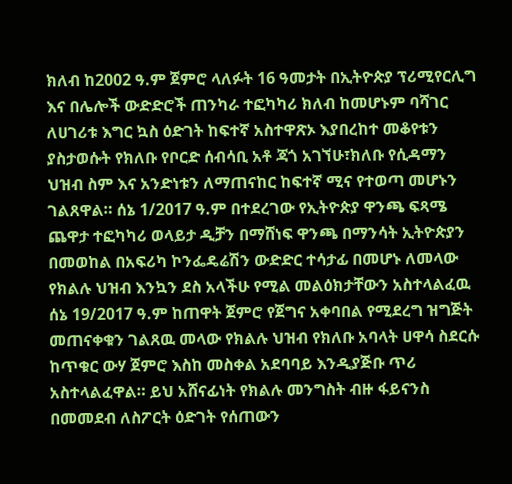ክለብ ከ2002 ዓ.ም ጀምሮ ላለፉት 16 ዓመታት በኢትዮጵያ ፕሪሚየርሊግ እና በሌሎች ውድድሮች ጠንካራ ተፎካካሪ ክለብ ከመሆኑም ባሻገር ለሀገሪቱ እግር ኳስ ዕድገት ከፍተኛ አስተዋጽኦ እያበረከተ መቆየቱን ያስታወሱት የክለቡ የቦርድ ሰብሳቢ አቶ ጃጎ አገኘሁ፣ክለቡ የሲዳማን ህዝብ ስም እና አንድነቱን ለማጠናከር ከፍተኛ ሚና የተወጣ መሆኑን ገልጸዋል። ሰኔ 1/2017 ዓ.ም በተደረገው የኢትዮጵያ ዋንጫ ፍጻሜ ጨዋታ ተፎካካሪ ወላይታ ዲቻን በማሸነፍ ዋንጫ በማንሳት ኢትዮጵያን በመወከል በአፍሪካ ኮንፌዴሬሽን ውድድር ተሳታፊ በመሆኑ ለመላው የክልሉ ህዝብ እንኳን ደስ አላችሁ የሚል መልዕክታቸውን አስተላልፈዉ ሰኔ 19/2017 ዓ.ም ከጠዋት ጀምሮ የጀግና አቀባበል የሚደረግ ዝግጅት መጠናቀቁን ገልጸዉ መላው የክልሉ ህዝብ የክለቡ አባላት ሀዋሳ ስደርሱ ከጥቁር ውሃ ጀምሮ እስከ መስቀል አደባባይ እንዲያጅቡ ጥሪ አስተላልፈዋል። ይህ አሸናፊነት የክልሉ መንግስት ብዙ ፋይናንስ በመመደብ ለስፖርት ዕድገት የሰጠውን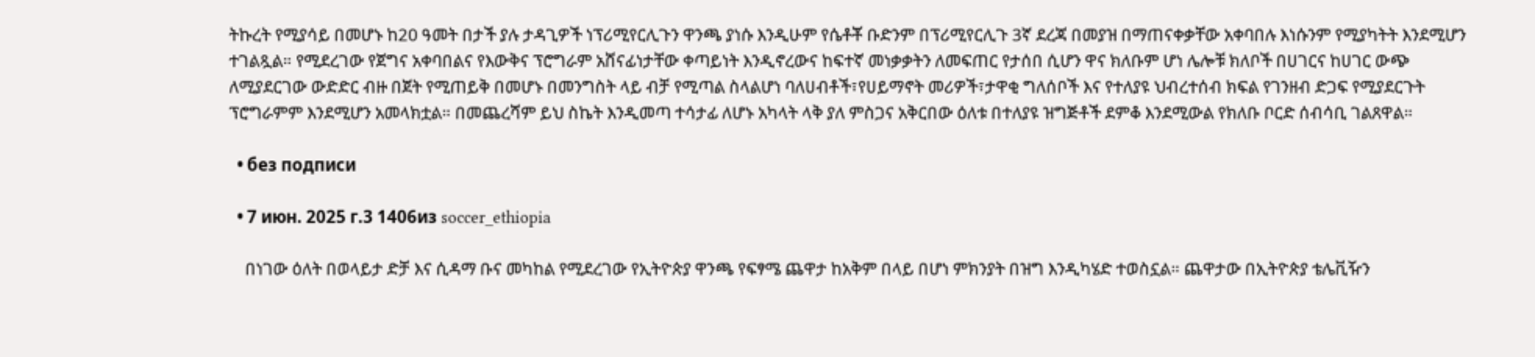ትኩረት የሚያሳይ በመሆኑ ከ20 ዓመት በታች ያሉ ታዳጊዎች ነፕሪሚየርሊጉን ዋንጫ ያነሱ እንዲሁም የሴቶቾ ቡድንም በፕሪሚየርሊጉ 3ኛ ደረጃ በመያዝ በማጠናቀቃቸው አቀባበሉ እነሱንም የሚያካትት እንደሚሆን ተገልጿል። የሚደረገው የጀግና አቀባበልና የእውቅና ፕሮግራም አሸናፊነታቸው ቀጣይነት እንዲኖረውና ከፍተኛ መነቃቃትን ለመፍጠር የታሰበ ሲሆን ዋና ክለቡም ሆነ ሌሎቹ ክለቦች በሀገርና ከሀገር ውጭ ለሚያደርገው ውድድር ብዙ በጀት የሚጠይቅ በመሆኑ በመንግስት ላይ ብቻ የሚጣል ስላልሆነ ባለሀብቶች፣የሀይማኖት መሪዎች፣ታዋቂ ግለሰቦች እና የተለያዩ ህብረተሰብ ክፍል የገንዘብ ድጋፍ የሚያደርጉት ፕሮግራምም እንደሚሆን አመላክቷል። በመጨረሻም ይህ ስኬት እንዲመጣ ተሳታፊ ለሆኑ አካላት ላቅ ያለ ምስጋና አቅርበው ዕለቱ በተለያዩ ዝግጅቶች ደምቆ እንደሚውል የክለቡ ቦርድ ሰብሳቢ ገልጸዋል።

  • без подписи

  • 7 июн. 2025 г.3 1406из soccer_ethiopia

    በነገው ዕለት በወላይታ ድቻ እና ሲዳማ ቡና መካከል የሚደረገው የኢትዮጵያ ዋንጫ የፍፃሜ ጨዋታ ከአቅም በላይ በሆነ ምክንያት በዝግ እንዲካሄድ ተወስኗል። ጨዋታው በኢትዮጵያ ቴሌቪዥን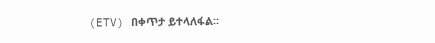(ETV) በቀጥታ ይተላለፋል።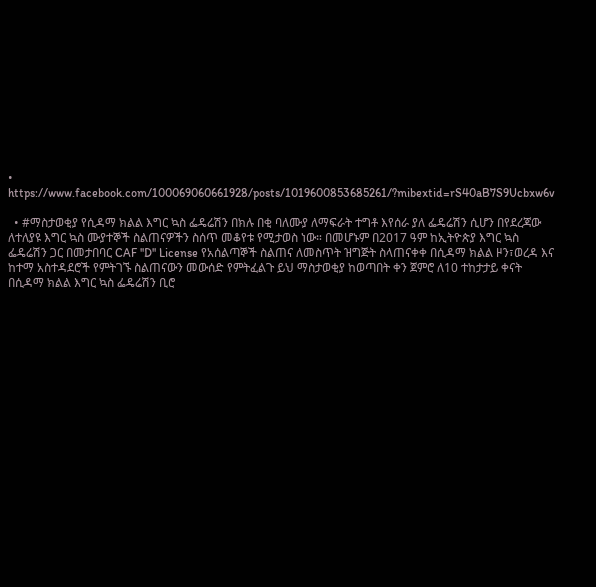• https://www.facebook.com/100069060661928/posts/1019600853685261/?mibextid=rS40aB7S9Ucbxw6v

  • #ማስታወቂያ የሲዳማ ክልል እግር ኳስ ፌዴሬሽን በክሉ በቂ ባለሙያ ለማፍራት ተግቶ እየሰራ ያለ ፌዴሬሽን ሲሆን በየደረጃው ለተለያዩ እግር ኳስ ሙያተኞች ስልጠናዎችን ስሰጥ መቆየቱ የሚታወስ ነው። በመሆኑም በ2017 ዓም ከኢትዮጵያ እግር ኳስ ፌዴሬሽን ጋር በመታበባር CAF ''D'' License የአሰልጣኞች ስልጠና ለመስጥት ዝግጅት ስላጠናቀቀ በሲዳማ ክልል ዞን፣ወረዳ እና ከተማ አስተዳደሮች የምትገኙ ስልጠናውን መውሰድ የምትፈልጉ ይህ ማስታወቂያ ከወጣበት ቀን ጀምሮ ለ10 ተከታታይ ቀናት በሲዳማ ክልል እግር ኳስ ፌዴሬሽን ቢሮ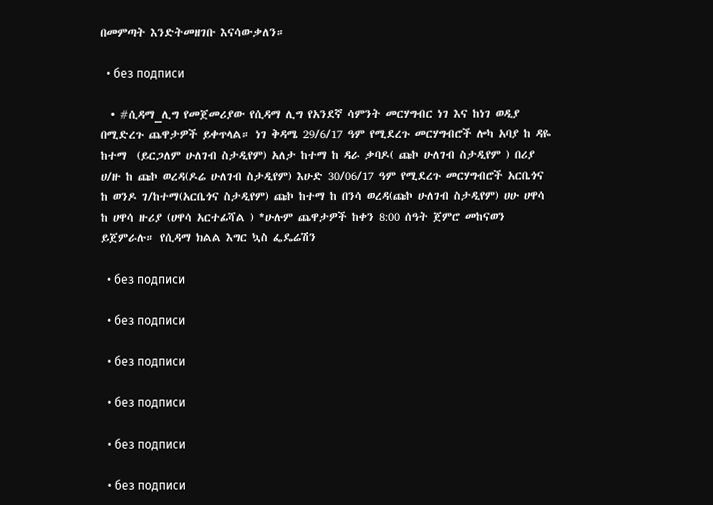በመምጣት እንድትመዘገቡ እናሳውቃለን።

  • без подписи

  • #ሲዳማ_ሊግ የመጀመሪያው የሲዳማ ሊግ የአንደኛ ሳምንት መርሃግብር ነገ እና ከነገ ወዲያ በሚድረጉ ጨዋታዎች ይቀጥላል። ነገ ቅዳሜ 29/6/17 ዓም የሚደረጉ መርሃግብሮች ሎካ አባያ ከ ዳዬ ከተማ  (ይርጋለም ሁለገብ ስታዲየም) አለታ ከተማ ከ ዳራ ቃባዶ( ጩኮ ሁለገብ ስታዲየም ) በሪያ ሀ/ዙ ከ ጩኮ ወረዳ(ዶሬ ሁለገብ ስታዲየም) እሁድ 30/06/17 ዓም የሚደረጉ መርሃግብሮች አርቤጎና ከ ወንዶ ገ/ከተማ(አርቤጎና ስታዲየም) ጩኮ ከተማ ከ በንሳ ወረዳ(ጩኮ ሁለገብ ስታዲየም) ሀሁ ሀዋሳ ከ ሀዋሳ ዙሪያ (ሀዋሳ አርተፊሻል ) *ሁሉም ጨዋታዎች ከቀን 8:00 ሰዓት ጀምሮ መከናወን ይጀምራሉ። የሲዳማ ክልል እግር ኳስ ፌዴሬሽን

  • без подписи

  • без подписи

  • без подписи

  • без подписи

  • без подписи

  • без подписи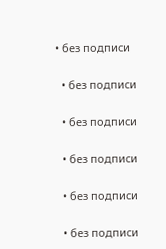• без подписи

  • без подписи

  • без подписи

  • без подписи

  • без подписи

  • без подписи